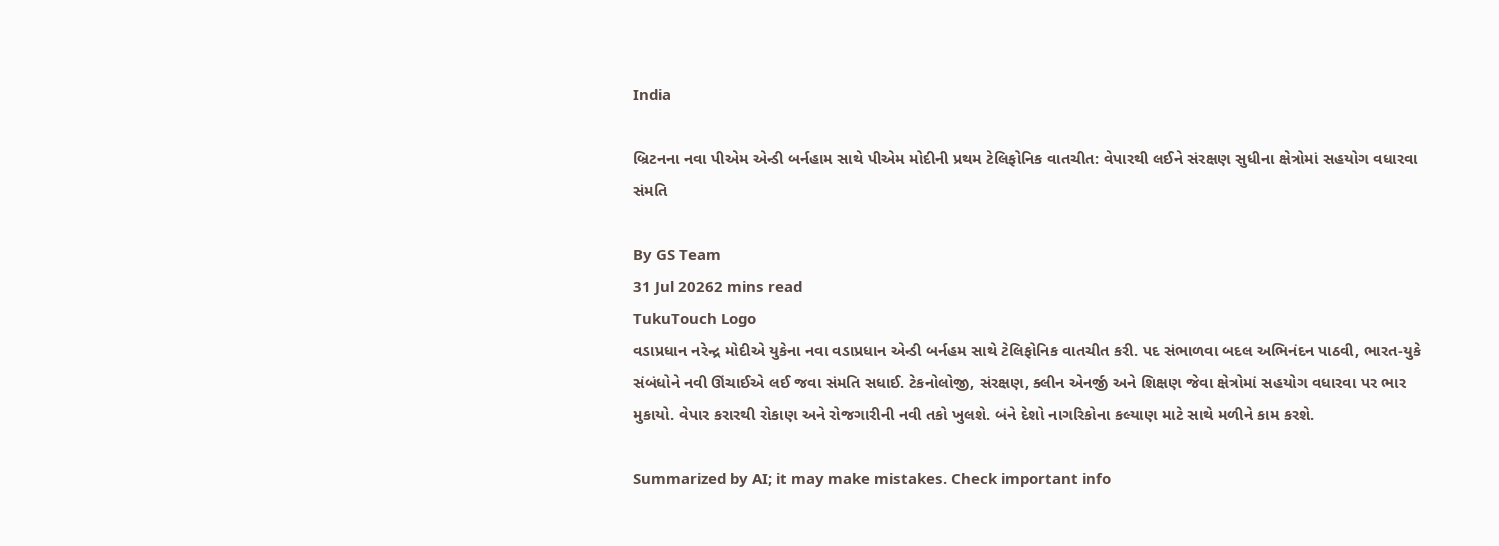India

બ્રિટનના નવા પીએમ એન્ડી બર્નહામ સાથે પીએમ મોદીની પ્રથમ ટેલિફોનિક વાતચીત: વેપારથી લઈને સંરક્ષણ સુધીના ક્ષેત્રોમાં સહયોગ વધારવા સંમતિ

By GS Team
31 Jul 20262 mins read
TukuTouch Logo
વડાપ્રધાન નરેન્દ્ર મોદીએ યુકેના નવા વડાપ્રધાન એન્ડી બર્નહમ સાથે ટેલિફોનિક વાતચીત કરી. પદ સંભાળવા બદલ અભિનંદન પાઠવી, ભારત-યુકે સંબંધોને નવી ઊંચાઈએ લઈ જવા સંમતિ સધાઈ. ટેકનોલોજી, સંરક્ષણ, ક્લીન એનર્જી અને શિક્ષણ જેવા ક્ષેત્રોમાં સહયોગ વધારવા પર ભાર મુકાયો. વેપાર કરારથી રોકાણ અને રોજગારીની નવી તકો ખુલશે. બંને દેશો નાગરિકોના કલ્યાણ માટે સાથે મળીને કામ કરશે.

Summarized by AI; it may make mistakes. Check important info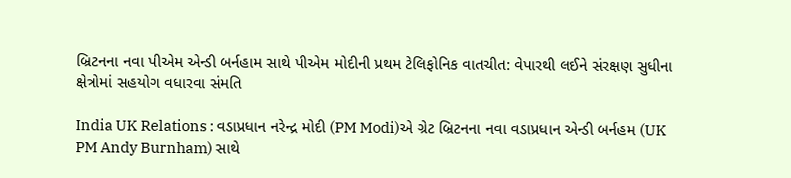બ્રિટનના નવા પીએમ એન્ડી બર્નહામ સાથે પીએમ મોદીની પ્રથમ ટેલિફોનિક વાતચીત: વેપારથી લઈને સંરક્ષણ સુધીના ક્ષેત્રોમાં સહયોગ વધારવા સંમતિ

India UK Relations : વડાપ્રધાન નરેન્દ્ર મોદી (PM Modi)એ ગ્રેટ બ્રિટનના નવા વડાપ્રધાન એન્ડી બર્નહમ (UK PM Andy Burnham) સાથે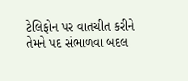ટેલિફોન પર વાતચીત કરીને તેમને પદ સંભાળવા બદલ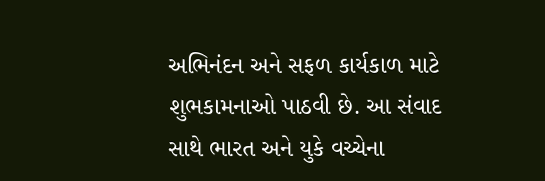અભિનંદન અને સફળ કાર્યકાળ માટે શુભકામનાઓ પાઠવી છે. આ સંવાદ સાથે ભારત અને યુકે વચ્ચેના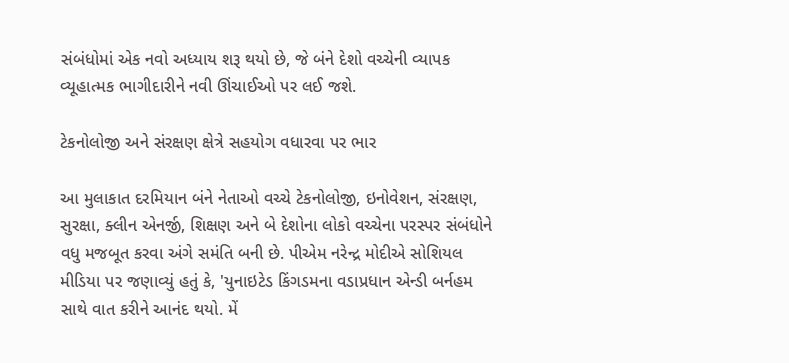સંબંધોમાં એક નવો અધ્યાય શરૂ થયો છે, જે બંને દેશો વચ્ચેની વ્યાપક વ્યૂહાત્મક ભાગીદારીને નવી ઊંચાઈઓ પર લઈ જશે.

ટેકનોલોજી અને સંરક્ષણ ક્ષેત્રે સહયોગ વધારવા પર ભાર

આ મુલાકાત દરમિયાન બંને નેતાઓ વચ્ચે ટેકનોલોજી, ઇનોવેશન, સંરક્ષણ, સુરક્ષા, ક્લીન એનર્જી, શિક્ષણ અને બે દેશોના લોકો વચ્ચેના પરસ્પર સંબંધોને વધુ મજબૂત કરવા અંગે સમંતિ બની છે. પીએમ નરેન્દ્ર મોદીએ સોશિયલ મીડિયા પર જણાવ્યું હતું કે, 'યુનાઇટેડ કિંગડમના વડાપ્રધાન એન્ડી બર્નહમ સાથે વાત કરીને આનંદ થયો. મેં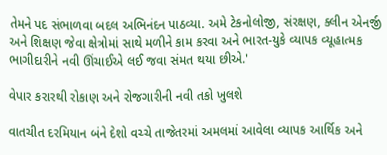તેમને પદ સંભાળવા બદલ અભિનંદન પાઠવ્યા. અમે ટેકનોલોજી, સંરક્ષણ, ક્લીન એનર્જી અને શિક્ષણ જેવા ક્ષેત્રોમાં સાથે મળીને કામ કરવા અને ભારત-યુકે વ્યાપક વ્યૂહાત્મક ભાગીદારીને નવી ઊંચાઈએ લઈ જવા સંમત થયા છીએ.'

વેપાર કરારથી રોકાણ અને રોજગારીની નવી તકો ખુલશે

વાતચીત દરમિયાન બંને દેશો વચ્ચે તાજેતરમાં અમલમાં આવેલા વ્યાપક આર્થિક અને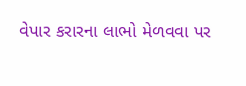વેપાર કરારના લાભો મેળવવા પર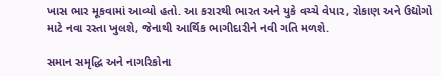ખાસ ભાર મૂકવામાં આવ્યો હતો. આ કરારથી ભારત અને યુકે વચ્ચે વેપાર, રોકાણ અને ઉદ્યોગો માટે નવા રસ્તા ખુલશે, જેનાથી આર્થિક ભાગીદારીને નવી ગતિ મળશે.

સમાન સમૃદ્ધિ અને નાગરિકોના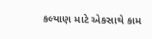કલ્યાણ માટે એકસાથે કામ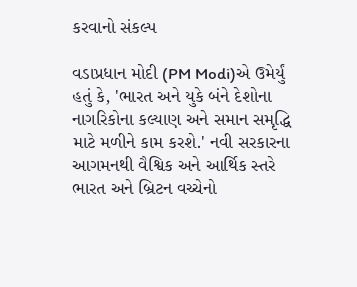કરવાનો સંકલ્પ

વડાપ્રધાન મોદી (PM Modi)એ ઉમેર્યું હતું કે, 'ભારત અને યુકે બંને દેશોના નાગરિકોના કલ્યાણ અને સમાન સમૃદ્ધિ માટે મળીને કામ કરશે.' નવી સરકારના આગમનથી વૈશ્વિક અને આર્થિક સ્તરે ભારત અને બ્રિટન વચ્ચેનો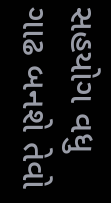સહયોગ વધુ ગાઢ બનશે તેવો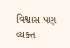વિશ્વાસ પણ વ્યક્ત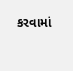કરવામાં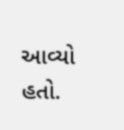આવ્યો હતો.